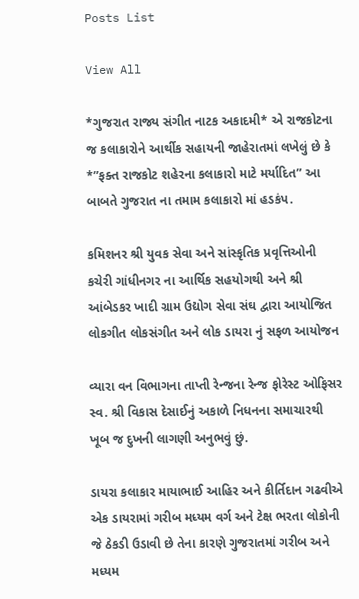Posts List

View All

*ગુજરાત રાજ્ય સંગીત નાટક અકાદમી* એ રાજકોટના જ કલાકારોને આર્થીક સહાયની જાહેરાતમાં લખેલું છે કે *”ફક્ત રાજકોટ શહેરના કલાકારો માટે મર્યાદિત” આ બાબતે ગુજરાત ના તમામ કલાકારો માં હડકંપ.

કમિશનર શ્રી યુવક સેવા અને સાંસ્કૃતિક પ્રવૃત્તિઓની કચેરી ગાંધીનગર ના આર્થિક સહયોગથી અને શ્રી આંબેડકર ખાદી ગ્રામ ઉદ્યોગ સેવા સંઘ દ્વારા આયોજિત લોકગીત લોકસંગીત અને લોક ડાયરા નું સફળ આયોજન

વ્યારા વન વિભાગના તાપ્તી રેન્જના રેન્જ ફોરેસ્ટ ઓફિસર સ્વ. શ્રી વિકાસ દેસાઈનું અકાળે નિધનના સમાચારથી ખૂબ જ દુખની લાગણી અનુભવું છું.

ડાયરા કલાકાર માયાભાઈ આહિર અને કીર્તિદાન ગઢવીએ એક ડાયરામાં ગરીબ મધ્યમ વર્ગ અને ટેક્ષ ભરતા લોકોની જે ઠેકડી ઉડાવી છે તેના કારણે ગુજરાતમાં ગરીબ અને મધ્યમ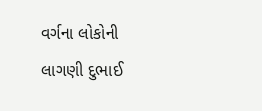વર્ગના લોકોની લાગણી દુભાઈ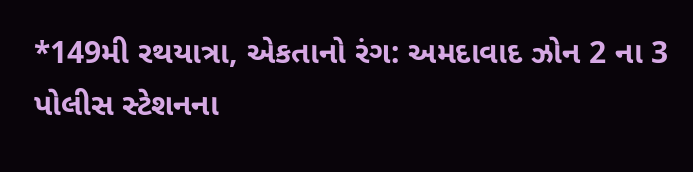*149મી રથયાત્રા, એકતાનો રંગ: અમદાવાદ ઝોન 2 ના 3 પોલીસ સ્ટેશનના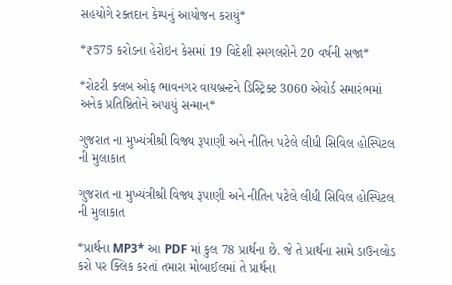સહયોગે રક્તદાન કેમ્પનું આયોજન કરાયું*

*₹575 કરોડના હેરોઇન કેસમાં 19 વિદેશી સ્મગલરોને 20 વર્ષની સજા*

*રોટરી ક્લબ ઓફ ભાવનગર વાયબ્રન્ટને ડિસ્ટ્રિક્ટ 3060 એવોર્ડ સમારંભમાં અનેક પ્રતિષ્ઠિતોને અપાયું સન્માન*

ગુજરાત ના મુખ્યંત્રીશ્રી વિજ્ય રૂપાણી અને નીતિન પટેલે લીધી સિવિલ હોસ્પિટલ ની મુલાકાત

ગુજરાત ના મુખ્યંત્રીશ્રી વિજ્ય રૂપાણી અને નીતિન પટેલે લીધી સિવિલ હોસ્પિટલ ની મુલાકાત

*પ્રાર્થના MP3* આ PDF માં કુલ 78 પ્રાર્થના છે. જે તે પ્રાર્થના સામે ડાઉનલોડ કરો પર ક્લિક કરતાં તમારા મોબાઈલમાં તે પ્રાર્થના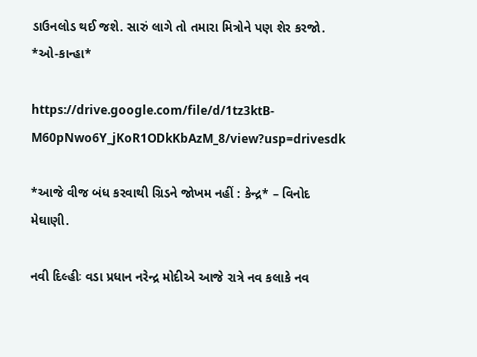ડાઉનલોડ થઈ જશે. સારું લાગે તો તમારા મિત્રોને પણ શેર કરજો. *ઓ-કાન્હા*

https://drive.google.com/file/d/1tz3ktB-M60pNwo6Y_jKoR1ODkKbAzM_8/view?usp=drivesdk

*આજે વીજ બંધ કરવાથી ગ્રિડને જોખમ નહીં : કેન્દ્ર* – વિનોદ મેઘાણી.

નવી દિલ્હીઃ વડા પ્રધાન નરેન્દ્ર મોદીએ આજે રાત્રે નવ કલાકે નવ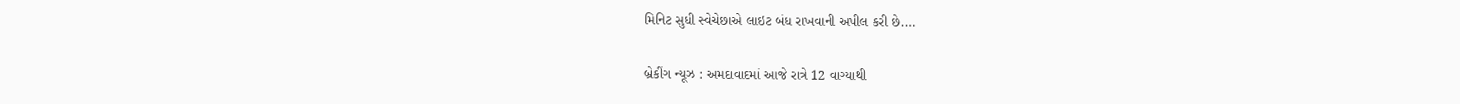મિનિટ સુધી સ્વેચેછાએ લાઇટ બંધ રાખવાની અપીલ કરી છે.…

બ્રેકીંગ ન્યૂઝ : અમદાવાદમાં આજે રાત્રે 12 વાગ્યાથી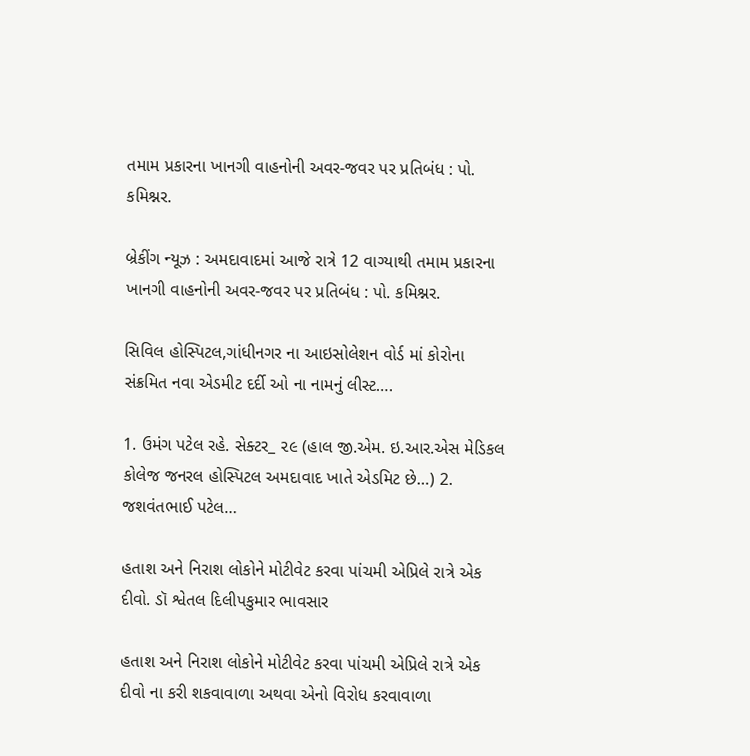તમામ પ્રકારના ખાનગી વાહનોની અવર-જવર પર પ્રતિબંધ : પો. કમિશ્નર.

બ્રેકીંગ ન્યૂઝ : અમદાવાદમાં આજે રાત્રે 12 વાગ્યાથી તમામ પ્રકારના ખાનગી વાહનોની અવર-જવર પર પ્રતિબંધ : પો. કમિશ્નર.

સિવિલ હોસ્પિટલ,ગાંધીનગર ના આઇસોલેશન વોર્ડ માં કોરોના સંક્રમિત નવા એડમીટ દર્દી ઓ ના નામનું લીસ્ટ….

1. ઉમંગ પટેલ રહે. સેક્ટર_ ૨૯ (હાલ જી.એમ. ઇ.આર.એસ મેડિકલ કોલેજ જનરલ હોસ્પિટલ અમદાવાદ ખાતે એડમિટ છે…) 2. જશવંતભાઈ પટેલ…

હતાશ અને નિરાશ લોકોને મોટીવેટ કરવા પાંચમી એપ્રિલે રાત્રે એક દીવો. ડૉ શ્વેતલ દિલીપકુમાર ભાવસાર

હતાશ અને નિરાશ લોકોને મોટીવેટ કરવા પાંચમી એપ્રિલે રાત્રે એક દીવો ના કરી શકવાવાળા અથવા એનો વિરોધ કરવાવાળા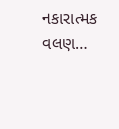નકારાત્મક વલણ…